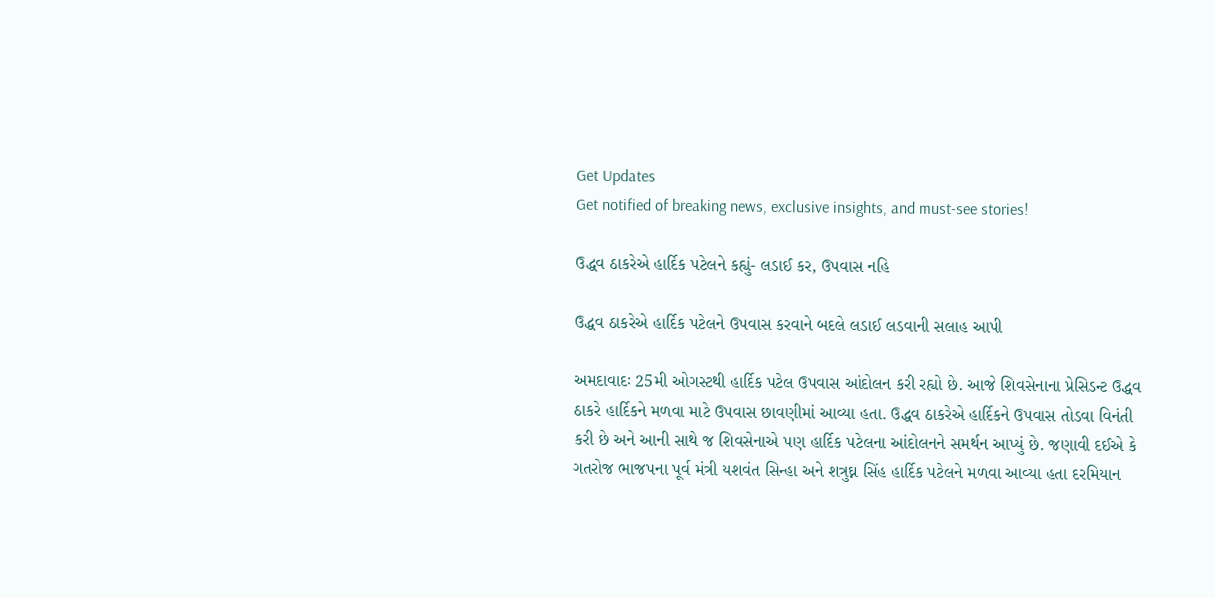Get Updates
Get notified of breaking news, exclusive insights, and must-see stories!

ઉદ્ધવ ઠાકરેએ હાર્દિક પટેલને કહ્યું- લડાઈ કર, ઉપવાસ નહિ

ઉદ્ધવ ઠાકરેએ હાર્દિક પટેલને ઉપવાસ કરવાને બદલે લડાઈ લડવાની સલાહ આપી

અમદાવાદઃ 25મી ઓગસ્ટથી હાર્દિક પટેલ ઉપવાસ આંદોલન કરી રહ્યો છે. આજે શિવસેનાના પ્રેસિડન્ટ ઉદ્ધવ ઠાકરે હાર્દિકને મળવા માટે ઉપવાસ છાવણીમાં આવ્યા હતા. ઉદ્ધવ ઠાકરેએ હાર્દિકને ઉપવાસ તોડવા વિનંતી કરી છે અને આની સાથે જ શિવસેનાએ પણ હાર્દિક પટેલના આંદોલનને સમર્થન આપ્યું છે. જણાવી દઈએ કે ગતરોજ ભાજપના પૂર્વ મંત્રી યશવંત સિન્હા અને શત્રુઘ્ન સિંહ હાર્દિક પટેલને મળવા આવ્યા હતા દરમિયાન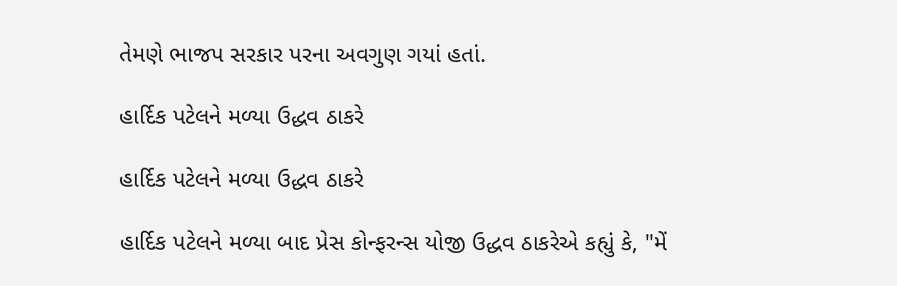તેમણે ભાજપ સરકાર પરના અવગુણ ગયાં હતાં.

હાર્દિક પટેલને મળ્યા ઉદ્ધવ ઠાકરે

હાર્દિક પટેલને મળ્યા ઉદ્ધવ ઠાકરે

હાર્દિક પટેલને મળ્યા બાદ પ્રેસ કોન્ફરન્સ યોજી ઉદ્ધવ ઠાકરેએ કહ્યું કે, "મેં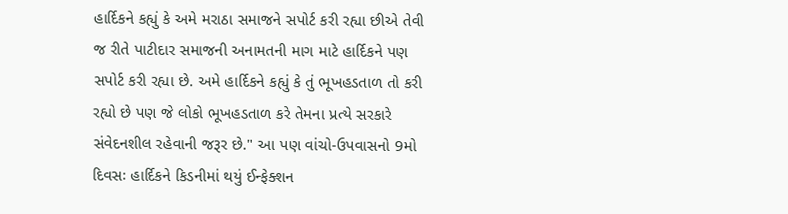હાર્દિકને કહ્યું કે અમે મરાઠા સમાજને સપોર્ટ કરી રહ્યા છીએ તેવી જ રીતે પાટીદાર સમાજની અનામતની માગ માટે હાર્દિકને પણ સપોર્ટ કરી રહ્યા છે. અમે હાર્દિકને કહ્યું કે તું ભૂખહડતાળ તો કરી રહ્યો છે પણ જે લોકો ભૂખહડતાળ કરે તેમના પ્રત્યે સરકારે સંવેદનશીલ રહેવાની જરૂર છે." આ પણ વાંચો-ઉપવાસનો 9મો દિવસઃ હાર્દિકને કિડનીમાં થયું ઈન્ફેક્શન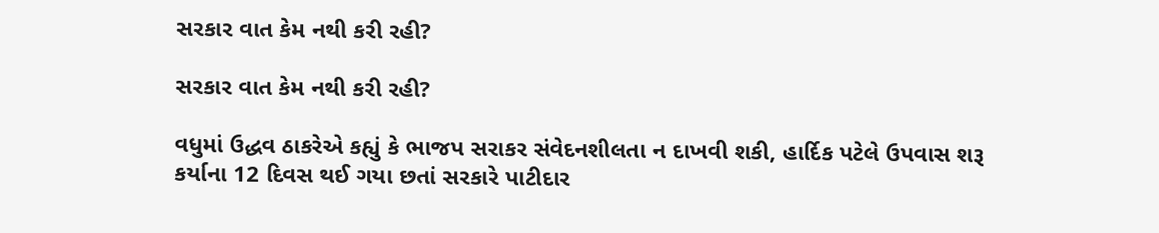સરકાર વાત કેમ નથી કરી રહી?

સરકાર વાત કેમ નથી કરી રહી?

વધુમાં ઉદ્ધવ ઠાકરેએ કહ્યું કે ભાજપ સરાકર સંવેદનશીલતા ન દાખવી શકી, હાર્દિક પટેલે ઉપવાસ શરૂ કર્યાના 12 દિવસ થઈ ગયા છતાં સરકારે પાટીદાર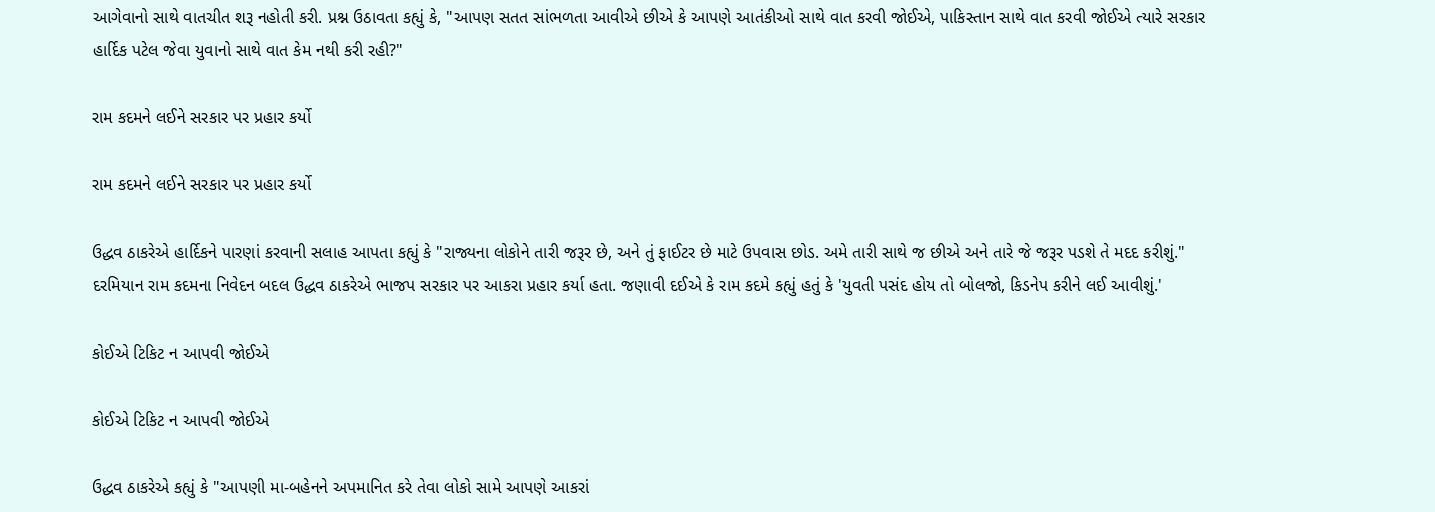આગેવાનો સાથે વાતચીત શરૂ નહોતી કરી. પ્રશ્ન ઉઠાવતા કહ્યું કે, "આપણ સતત સાંભળતા આવીએ છીએ કે આપણે આતંકીઓ સાથે વાત કરવી જોઈએ, પાકિસ્તાન સાથે વાત કરવી જોઈએ ત્યારે સરકાર હાર્દિક પટેલ જેવા યુવાનો સાથે વાત કેમ નથી કરી રહી?"

રામ કદમને લઈને સરકાર પર પ્રહાર કર્યો

રામ કદમને લઈને સરકાર પર પ્રહાર કર્યો

ઉદ્ધવ ઠાકરેએ હાર્દિકને પારણાં કરવાની સલાહ આપતા કહ્યું કે "રાજ્યના લોકોને તારી જરૂર છે, અને તું ફાઈટર છે માટે ઉપવાસ છોડ. અમે તારી સાથે જ છીએ અને તારે જે જરૂર પડશે તે મદદ કરીશું." દરમિયાન રામ કદમના નિવેદન બદલ ઉદ્ધવ ઠાકરેએ ભાજપ સરકાર પર આકરા પ્રહાર કર્યા હતા. જણાવી દઈએ કે રામ કદમે કહ્યું હતું કે 'યુવતી પસંદ હોય તો બોલજો, કિડનેપ કરીને લઈ આવીશું.'

કોઈએ ટિકિટ ન આપવી જોઈએ

કોઈએ ટિકિટ ન આપવી જોઈએ

ઉદ્ધવ ઠાકરેએ કહ્યું કે "આપણી મા-બહેનને અપમાનિત કરે તેવા લોકો સામે આપણે આકરાં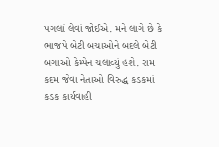પગલાં લેવાં જોઈએ. મને લાગે છે કે ભાજપે બેટી બચાઓને બદલે બેટી બગાઓ કેમ્પેન ચલાવ્યું હશે. રામ કદમ જેવા નેતાઓ વિરુદ્ધ કડકમાં કડક કાર્યવાહી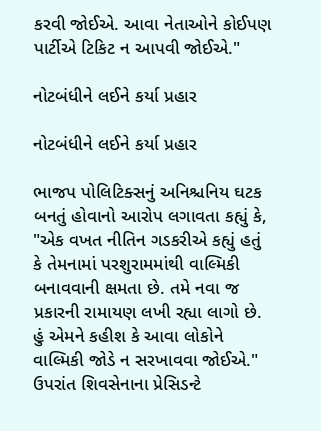કરવી જોઈએ. આવા નેતાઓને કોઈપણ પાર્ટીએ ટિકિટ ન આપવી જોઈએ."

નોટબંધીને લઈને કર્યા પ્રહાર

નોટબંધીને લઈને કર્યા પ્રહાર

ભાજપ પોલિટિક્સનું અનિશ્ચનિય ઘટક બનતું હોવાનો આરોપ લગાવતા કહ્યું કે, "એક વખત નીતિન ગડકરીએ કહ્યું હતું કે તેમનામાં પરશુરામમાંથી વાલ્મિકી બનાવવાની ક્ષમતા છે. તમે નવા જ પ્રકારની રામાયણ લખી રહ્યા લાગો છે. હું એમને કહીશ કે આવા લોકોને વાલ્મિકી જોડે ન સરખાવવા જોઈએ." ઉપરાંત શિવસેનાના પ્રેસિડન્ટે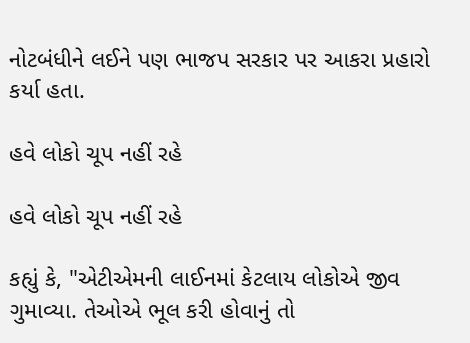નોટબંધીને લઈને પણ ભાજપ સરકાર પર આકરા પ્રહારો કર્યા હતા.

હવે લોકો ચૂપ નહીં રહે

હવે લોકો ચૂપ નહીં રહે

કહ્યું કે, "એટીએમની લાઈનમાં કેટલાય લોકોએ જીવ ગુમાવ્યા. તેઓએ ભૂલ કરી હોવાનું તો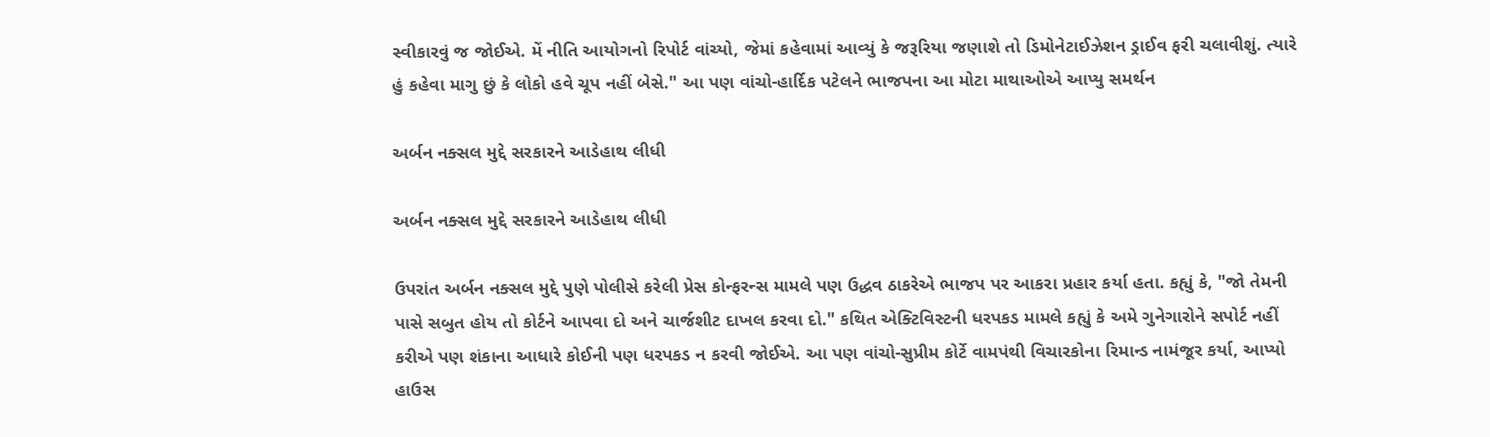સ્વીકારવું જ જોઈએ. મેં નીતિ આયોગનો રિપોર્ટ વાંચ્યો, જેમાં કહેવામાં આવ્યું કે જરૂરિયા જણાશે તો ડિમોનેટાઈઝેશન ડ્રાઈવ ફરી ચલાવીશું. ત્યારે હું કહેવા માગુ છું કે લોકો હવે ચૂપ નહીં બેસે." આ પણ વાંચો-હાર્દિક પટેલને ભાજપના આ મોટા માથાઓએ આપ્યુ સમર્થન

અર્બન નક્સલ મુદ્દે સરકારને આડેહાથ લીધી

અર્બન નક્સલ મુદ્દે સરકારને આડેહાથ લીધી

ઉપરાંત અર્બન નક્સલ મુદ્દે પુણે પોલીસે કરેલી પ્રેસ કોન્ફરન્સ મામલે પણ ઉદ્ધવ ઠાકરેએ ભાજપ પર આકરા પ્રહાર કર્યા હતા. કહ્યું કે, "જો તેમની પાસે સબુત હોય તો કોર્ટને આપવા દો અને ચાર્જશીટ દાખલ કરવા દો." કથિત એક્ટિવિસ્ટની ધરપકડ મામલે કહ્યું કે અમે ગુનેગારોને સપોર્ટ નહીં કરીએ પણ શંકાના આધારે કોઈની પણ ધરપકડ ન કરવી જોઈએ. આ પણ વાંચો-સુપ્રીમ કોર્ટે વામપંથી વિચારકોના રિમાન્ડ નામંજૂર કર્યા, આપ્યો હાઉસ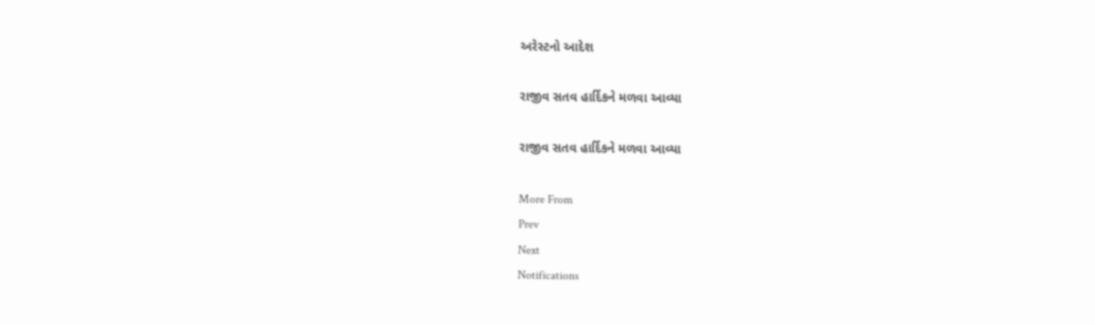અરેસ્ટનો આદેશ

રાજીવ સતવ હાર્દિકને મળવા આવ્યા

રાજીવ સતવ હાર્દિકને મળવા આવ્યા

More From
Prev
Next
Notifications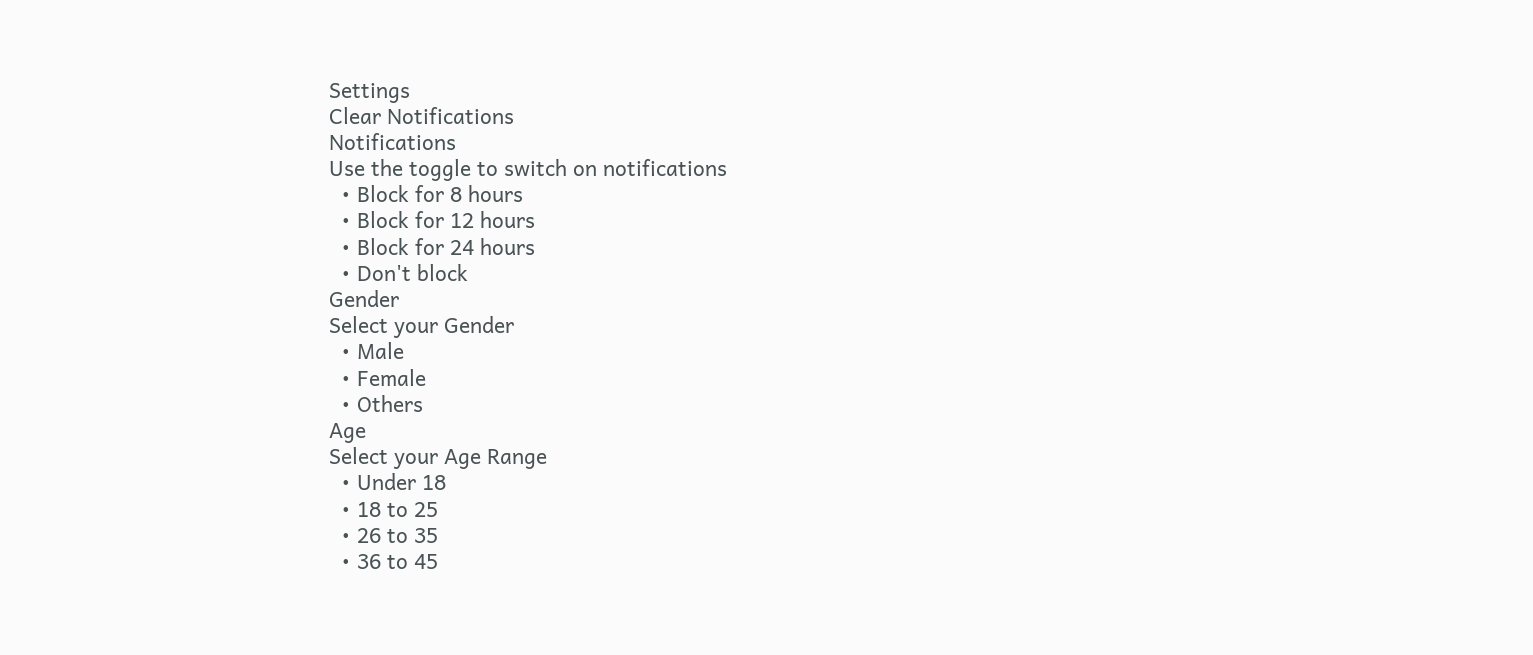Settings
Clear Notifications
Notifications
Use the toggle to switch on notifications
  • Block for 8 hours
  • Block for 12 hours
  • Block for 24 hours
  • Don't block
Gender
Select your Gender
  • Male
  • Female
  • Others
Age
Select your Age Range
  • Under 18
  • 18 to 25
  • 26 to 35
  • 36 to 45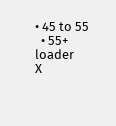• 45 to 55
  • 55+
loader
X